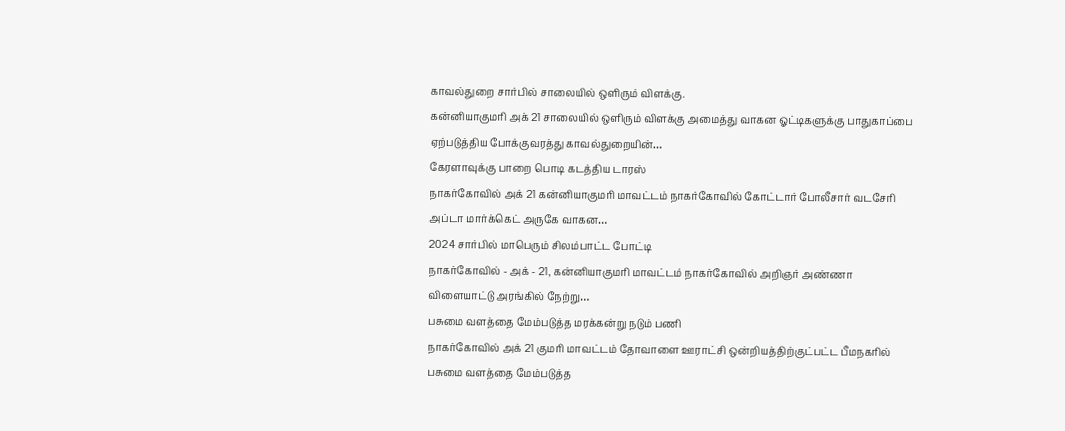காவல்துறை சார்பில் சாலையில் ஒளிரும் விளக்கு.
கன்னியாகுமரி அக் 21 சாலையில் ஒளிரும் விளக்கு அமைத்து வாகன ஓட்டிகளுக்கு பாதுகாப்பை ஏற்படுத்திய போக்குவரத்து காவல்துறையின்…
கேரளாவுக்கு பாறை பொடி கடத்திய டாரஸ்
நாகர்கோவில் அக் 21 கன்னியாகுமரி மாவட்டம் நாகர்கோவில் கோட்டார் போலீசார் வடசேரி அப்டா மார்க்கெட் அருகே வாகன…
2024 சார்பில் மாபெரும் சிலம்பாட்ட போட்டி
நாகர்கோவில் - அக் - 21, கன்னியாகுமரி மாவட்டம் நாகர்கோவில் அறிஞர் அண்ணா விளையாட்டு அரங்கில் நேற்று…
பசுமை வளத்தை மேம்படுத்த மரக்கன்று நடும் பணி
நாகர்கோவில் அக் 21 குமரி மாவட்டம் தோவாளை ஊராட்சி ஒன்றியத்திற்குட்பட்ட பீமநகரில் பசுமை வளத்தை மேம்படுத்த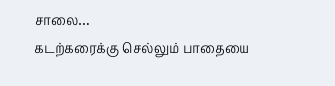சாலை…
கடற்கரைக்கு செல்லும் பாதையை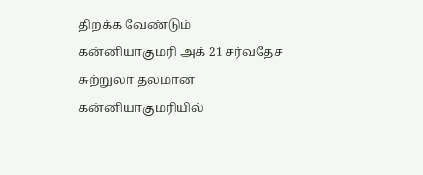திறக்க வேண்டும்
கன்னியாகுமரி அக் 21 சர்வதேச சுற்றுலா தலமான கன்னியாகுமரியில்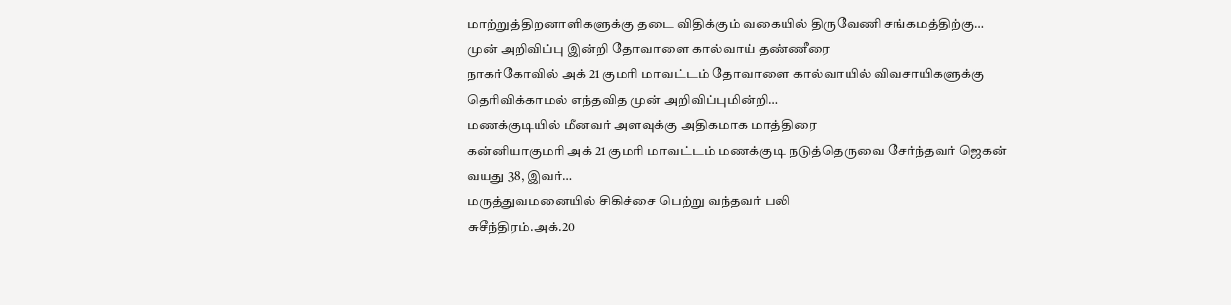மாற்றுத்திறனாளிகளுக்கு தடை விதிக்கும் வகையில் திருவேணி சங்கமத்திற்கு…
முன் அறிவிப்பு இன்றி தோவாளை கால்வாய் தண்ணீரை
நாகர்கோவில் அக் 21 குமரி மாவட்டம் தோவாளை கால்வாயில் விவசாயிகளுக்கு தெரிவிக்காமல் எந்தவித முன் அறிவிப்புமின்றி…
மணக்குடியில் மீனவர் அளவுக்கு அதிகமாக மாத்திரை
கன்னியாகுமரி அக் 21 குமரி மாவட்டம் மணக்குடி நடுத்தெருவை சேர்ந்தவர் ஜெகன் வயது 38, இவர்…
மருத்துவமனையில் சிகிச்சை பெற்று வந்தவர் பலி
சுசீந்திரம்.அக்.20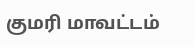குமரி மாவட்டம்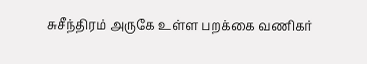சுசீந்திரம் அருகே உள்ள பறக்கை வணிகர்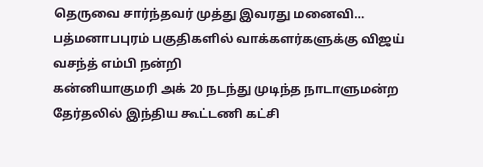தெருவை சார்ந்தவர் முத்து இவரது மனைவி…
பத்மனாபபுரம் பகுதிகளில் வாக்களர்களுக்கு விஜய் வசந்த் எம்பி நன்றி
கன்னியாகுமரி அக் 20 நடந்து முடிந்த நாடாளுமன்ற தேர்தலில் இந்திய கூட்டணி கட்சி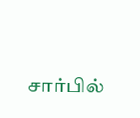சார்பில்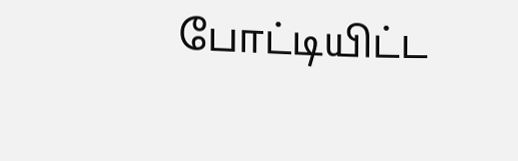போட்டியிட்ட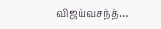விஜய்வசந்த்…